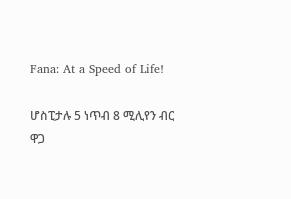Fana: At a Speed of Life!

ሆስፒታሉ 5 ነጥብ 8 ሚሊየን ብር ዋጋ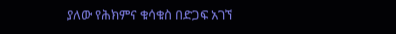ያለው የሕክምና ቁሳቁስ በድጋፍ አገኘ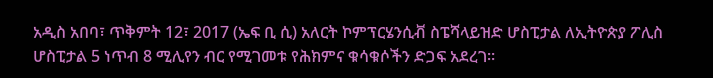አዲስ አበባ፣ ጥቅምት 12፣ 2017 (ኤፍ ቢ ሲ) አለርት ኮምፕርሄንሲቭ ስፔሻላይዝድ ሆስፒታል ለኢትዮጵያ ፖሊስ ሆስፒታል 5 ነጥብ 8 ሚሊየን ብር የሚገመቱ የሕክምና ቁሳቁሶችን ድጋፍ አደረገ።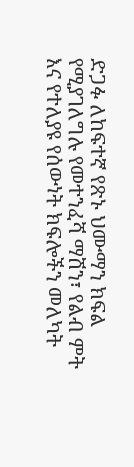ድጋፉ ለከፍተኛ የጽኑ ህሙማን ክፍል የሚያገለግሉ የመተንፈሻ ማሽን፣ የልብ ምት እና የተለያዩ የሰውነት ክፍሎችን መለካት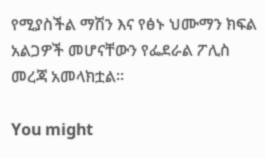የሚያስችል ማሽን እና የፅኑ ህሙማን ክፍል አልጋዎች መሆናቸውን የፌደራል ፖሊስ መረጃ አመላክቷል፡፡

You might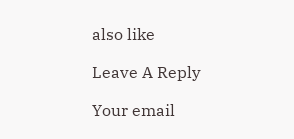also like

Leave A Reply

Your email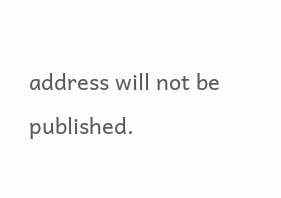address will not be published.